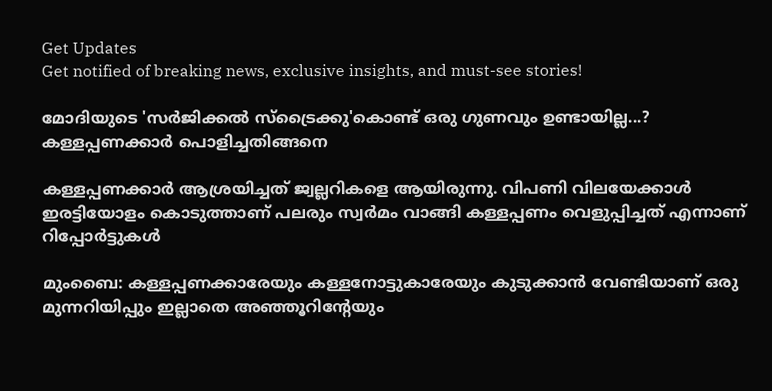Get Updates
Get notified of breaking news, exclusive insights, and must-see stories!

മോദിയുടെ 'സര്‍ജിക്കല്‍ സ്‌ട്രൈക്കു'കൊണ്ട് ഒരു ഗുണവും ഉണ്ടായില്ല...? കള്ളപ്പണക്കാര്‍ പൊളിച്ചതിങ്ങനെ

കള്ളപ്പണക്കാര്‍ ആശ്രയിച്ചത് ജ്വല്ലറികളെ ആയിരുന്നു. വിപണി വിലയേക്കാള്‍ ഇരട്ടിയോളം കൊടുത്താണ് പലരും സ്വര്‍മം വാങ്ങി കള്ളപ്പണം വെളുപ്പിച്ചത് എന്നാണ് റിപ്പോര്‍ട്ടുകള്‍

മുംബൈ: കള്ളപ്പണക്കാരേയും കള്ളനോട്ടുകാരേയും കുടുക്കാന്‍ വേണ്ടിയാണ് ഒരു മുന്നറിയിപ്പും ഇല്ലാതെ അഞ്ഞൂറിന്റേയും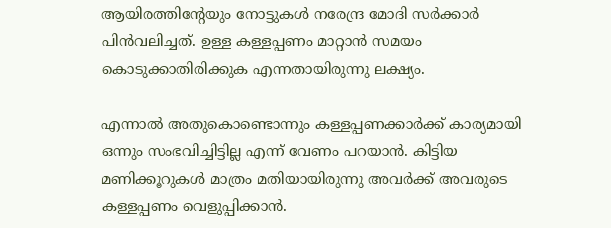ആയിരത്തിന്റേയും നോട്ടുകള്‍ നരേന്ദ്ര മോദി സര്‍ക്കാര്‍ പിന്‍വലിച്ചത്. ഉള്ള കള്ളപ്പണം മാറ്റാന്‍ സമയം കൊടുക്കാതിരിക്കുക എന്നതായിരുന്നു ലക്ഷ്യം.

എന്നാല്‍ അതുകൊണ്ടൊന്നും കള്ളപ്പണക്കാര്‍ക്ക് കാര്യമായി ഒന്നും സംഭവിച്ചിട്ടില്ല എന്ന് വേണം പറയാന്‍. കിട്ടിയ മണിക്കൂറുകള്‍ മാത്രം മതിയായിരുന്നു അവര്‍ക്ക് അവരുടെ കള്ളപ്പണം വെളുപ്പിക്കാന്‍.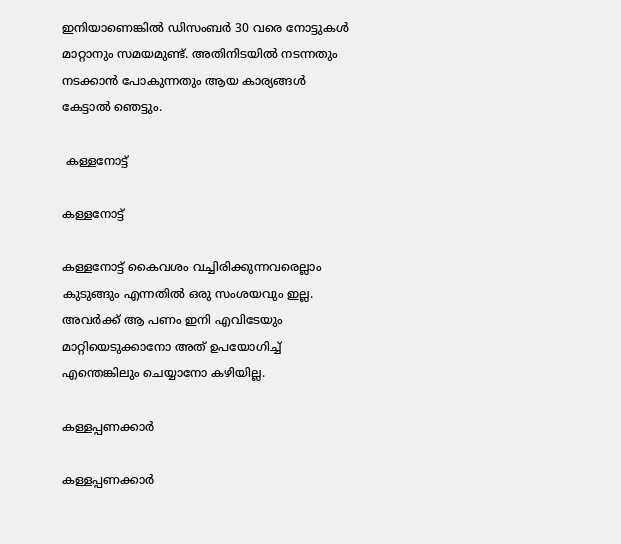ഇനിയാണെങ്കില്‍ ഡിസംബര്‍ 30 വരെ നോട്ടുകള്‍ മാറ്റാനും സമയമുണ്ട്. അതിനിടയില്‍ നടന്നതും നടക്കാന്‍ പോകുന്നതും ആയ കാര്യങ്ങള്‍ കേട്ടാല്‍ ഞെട്ടും.

 കള്ളനോട്ട്

കള്ളനോട്ട്

കള്ളനോട്ട് കൈവശം വച്ചിരിക്കുന്നവരെല്ലാം കുടുങ്ങും എന്നതില്‍ ഒരു സംശയവും ഇല്ല. അവര്‍ക്ക് ആ പണം ഇനി എവിടേയും മാറ്റിയെടുക്കാനോ അത് ഉപയോഗിച്ച് എന്തെങ്കിലും ചെയ്യാനോ കഴിയില്ല.

കള്ളപ്പണക്കാര്‍

കള്ളപ്പണക്കാര്‍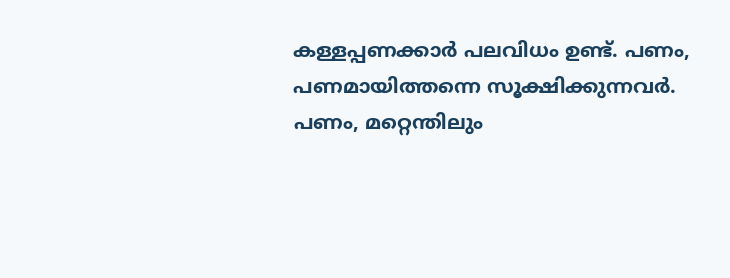കള്ളപ്പണക്കാര്‍ പലവിധം ഉണ്ട്. പണം, പണമായിത്തന്നെ സൂക്ഷിക്കുന്നവര്‍. പണം, മറ്റെന്തിലും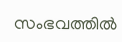സംഭവത്തില്‍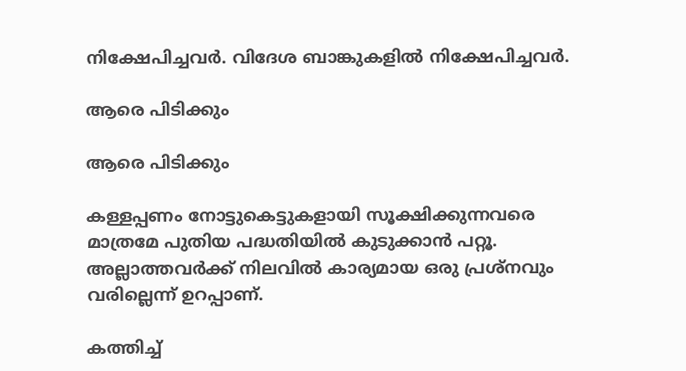നിക്ഷേപിച്ചവര്‍. വിദേശ ബാങ്കുകളില്‍ നിക്ഷേപിച്ചവര്‍.

ആരെ പിടിക്കും

ആരെ പിടിക്കും

കള്ളപ്പണം നോട്ടുകെട്ടുകളായി സൂക്ഷിക്കുന്നവരെ മാത്രമേ പുതിയ പദ്ധതിയില്‍ കുടുക്കാന്‍ പറ്റൂ. അല്ലാത്തവര്‍ക്ക് നിലവില്‍ കാര്യമായ ഒരു പ്രശ്‌നവും വരില്ലെന്ന് ഉറപ്പാണ്.

കത്തിച്ച്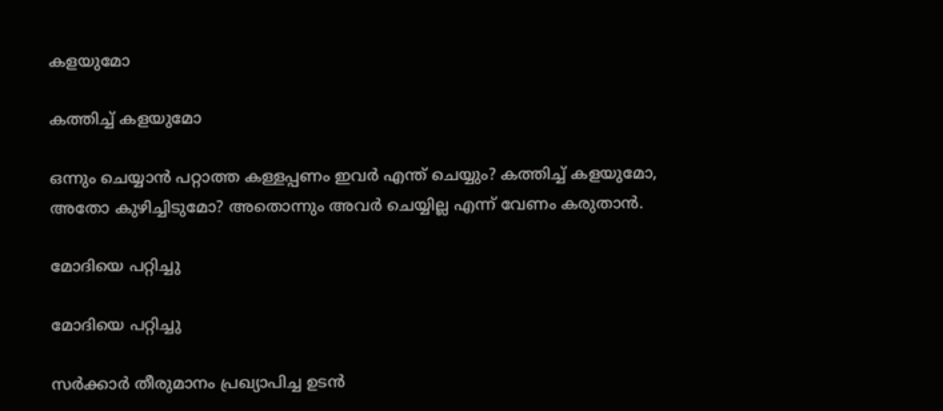കളയുമോ

കത്തിച്ച് കളയുമോ

ഒന്നും ചെയ്യാന്‍ പറ്റാത്ത കള്ളപ്പണം ഇവര്‍ എന്ത് ചെയ്യും? കത്തിച്ച് കളയുമോ, അതോ കുഴിച്ചിടുമോ? അതൊന്നും അവര്‍ ചെയ്യില്ല എന്ന് വേണം കരുതാന്‍.

മോദിയെ പറ്റിച്ചു

മോദിയെ പറ്റിച്ചു

സര്‍ക്കാര്‍ തീരുമാനം പ്രഖ്യാപിച്ച ഉടന്‍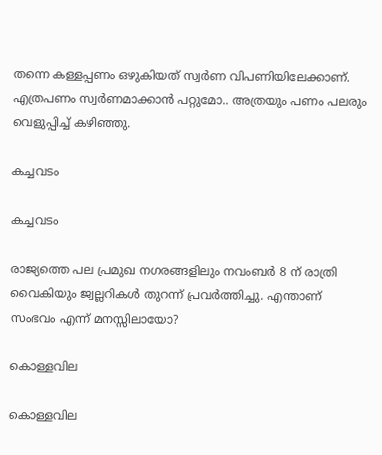തന്നെ കള്ളപ്പണം ഒഴുകിയത് സ്വര്‍ണ വിപണിയിലേക്കാണ്. എത്രപണം സ്വര്‍ണമാക്കാന്‍ പറ്റുമോ.. അത്രയും പണം പലരും വെളുപ്പിച്ച് കഴിഞ്ഞു.

കച്ചവടം

കച്ചവടം

രാജ്യത്തെ പല പ്രമുഖ നഗരങ്ങളിലും നവംബര്‍ 8 ന് രാത്രി വൈകിയും ജ്വല്ലറികള്‍ തുറന്ന് പ്രവര്‍ത്തിച്ചു. എന്താണ് സംഭവം എന്ന് മനസ്സിലായോ?

കൊള്ളവില

കൊള്ളവില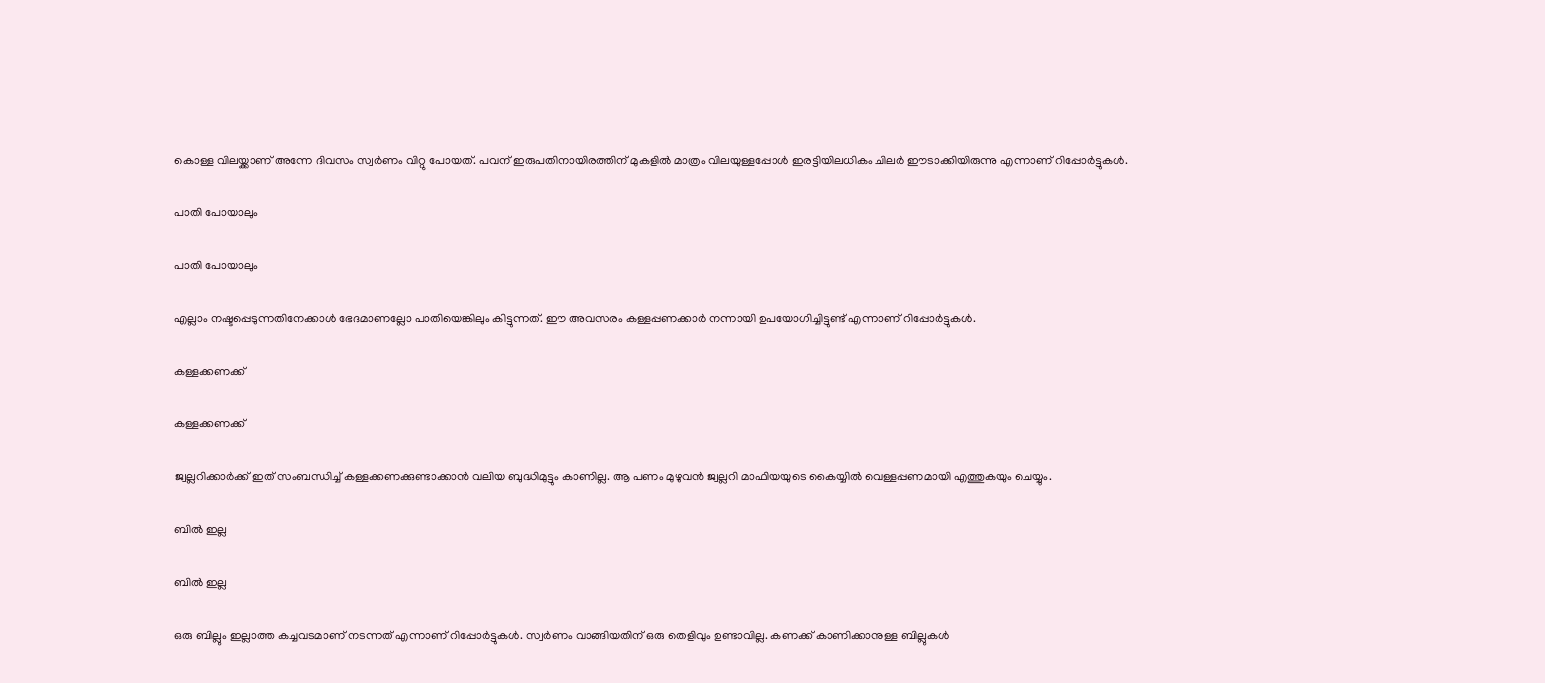കൊള്ള വിലയ്ക്കാണ് അന്നേ ദിവസം സ്വര്‍ണം വിറ്റു പോയത്. പവന് ഇരുപതിനായിരത്തിന് മുകളില്‍ മാത്രം വിലയുള്ളപ്പോള്‍ ഇരട്ടിയിലധികം ചിലര്‍ ഈടാക്കിയിരുന്നു എന്നാണ് റിപ്പോര്‍ട്ടുകള്‍.

പാതി പോയാലും

പാതി പോയാലും

എല്ലാം നഷ്ടപ്പെടുന്നതിനേക്കാള്‍ ഭേദമാണല്ലോ പാതിയെങ്കിലും കിട്ടുന്നത്. ഈ അവസരം കള്ളപ്പണക്കാര്‍ നന്നായി ഉപയോഗിച്ചിട്ടുണ്ട് എന്നാണ് റിപ്പോര്‍ട്ടുകള്‍.

കള്ളക്കണക്ക്

കള്ളക്കണക്ക്

ജ്വല്ലറിക്കാര്‍ക്ക് ഇത് സംബന്ധിച്ച് കള്ളക്കണക്കുണ്ടാക്കാന്‍ വലിയ ബുദ്ധിമുട്ടും കാണില്ല. ആ പണം മുഴുവന്‍ ജ്വല്ലറി മാഫിയയുടെ കൈയ്യില്‍ വെള്ളപ്പണമായി എത്തുകയും ചെയ്യും.

ബില്‍ ഇല്ല

ബില്‍ ഇല്ല

ഒരു ബില്ലും ഇല്ലാത്ത കച്ചവടമാണ് നടന്നത് എന്നാണ് റിപ്പോര്‍ട്ടുകള്‍. സ്വര്‍ണം വാങ്ങിയതിന് ഒരു തെളിവും ഉണ്ടാവില്ല. കണക്ക് കാണിക്കാനുള്ള ബില്ലുകള്‍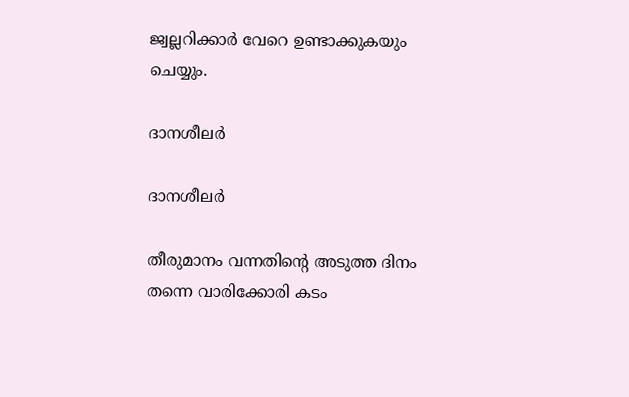ജ്വല്ലറിക്കാര്‍ വേറെ ഉണ്ടാക്കുകയും ചെയ്യും.

ദാനശീലര്‍

ദാനശീലര്‍

തീരുമാനം വന്നതിന്റെ അടുത്ത ദിനം തന്നെ വാരിക്കോരി കടം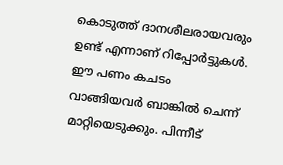കൊടുത്ത് ദാനശീലരായവരും ഉണ്ട് എന്നാണ് റിപ്പോര്‍ട്ടുകള്‍. ഈ പണം കചടം വാങ്ങിയവര്‍ ബാങ്കില്‍ ചെന്ന് മാറ്റിയെടുക്കും. പിന്നീട്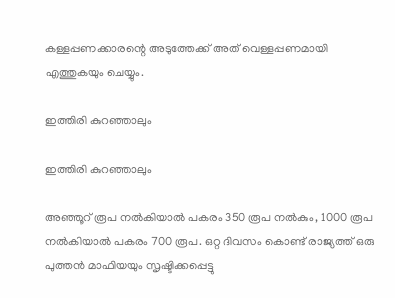കള്ളപ്പണക്കാരന്റെ അടുത്തേക്ക് അത് വെള്ളപ്പണമായി എത്തുകയും ചെയ്യും.

ഇത്തിരി കുറഞ്ഞാലും

ഇത്തിരി കുറഞ്ഞാലും

അഞ്ഞൂറ് രൂപ നല്‍കിയാല്‍ പകരം 350 രൂപ നല്‍കും, 1000 രൂപ നല്‍കിയാല്‍ പകരം 700 രൂപ. ഒറ്റ ദിവസം കൊണ്ട് രാജ്യത്ത് ഒരു പുത്തന്‍ മാഫിയയും സൃഷ്ടിക്കപ്പെട്ടു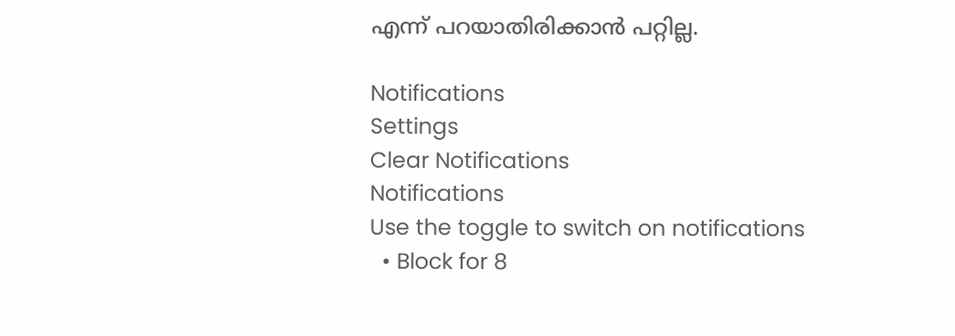എന്ന് പറയാതിരിക്കാന്‍ പറ്റില്ല.

Notifications
Settings
Clear Notifications
Notifications
Use the toggle to switch on notifications
  • Block for 8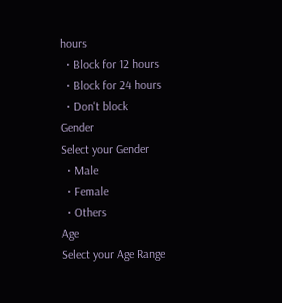hours
  • Block for 12 hours
  • Block for 24 hours
  • Don't block
Gender
Select your Gender
  • Male
  • Female
  • Others
Age
Select your Age Range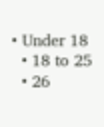• Under 18
  • 18 to 25
  • 26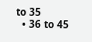to 35
  • 36 to 45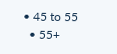• 45 to 55
  • 55+